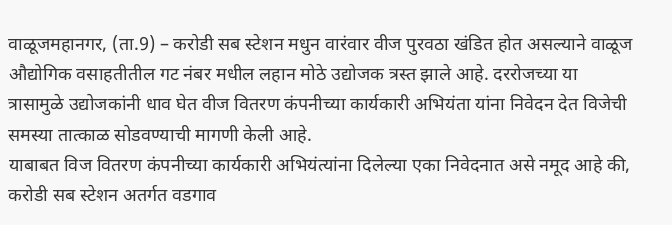वाळूजमहानगर, (ता.9) – करोडी सब स्टेशन मधुन वारंवार वीज पुरवठा खंडित होत असल्याने वाळूज औद्योगिक वसाहतीतील गट नंबर मधील लहान मोठे उद्योजक त्रस्त झाले आहे. दररोजच्या या त्रासामुळे उद्योजकांनी धाव घेत वीज वितरण कंपनीच्या कार्यकारी अभियंता यांना निवेदन देत विजेची समस्या तात्काळ सोडवण्याची मागणी केली आहे.
याबाबत विज वितरण कंपनीच्या कार्यकारी अभियंत्यांना दिलेल्या एका निवेदनात असे नमूद आहे की, करोडी सब स्टेशन अतर्गत वडगाव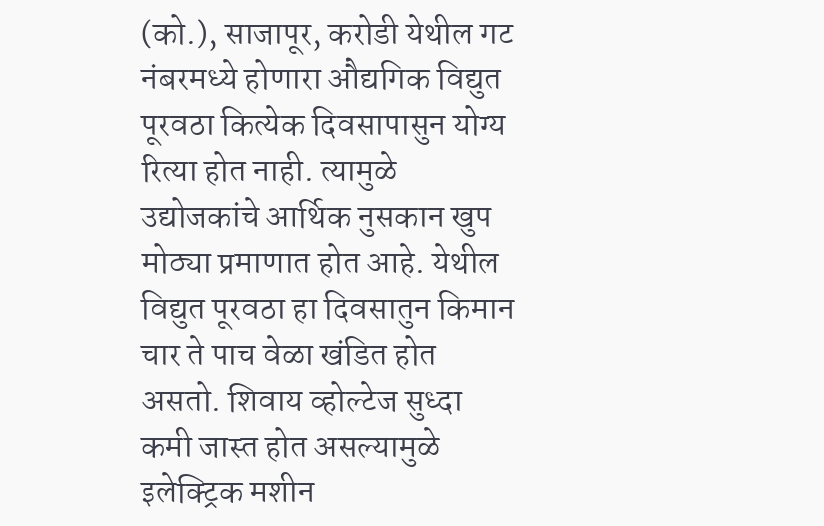(को.), साजापूर, करोडी येथील गट नंबरमध्ये होणारा औद्यगिक विद्युत पूरवठा कित्येक दिवसापासुन योग्य रित्या होत नाही. त्यामुळे उद्योजकांचे आर्थिक नुसकान खुप मोठ्या प्रमाणात होत आहे. येथील विद्युत पूरवठा हा दिवसातुन किमान चार ते पाच वेळा खंडित होत असतो. शिवाय व्होल्टेज सुध्दा कमी जास्त होत असल्यामुळे इलेक्ट्रिक मशीन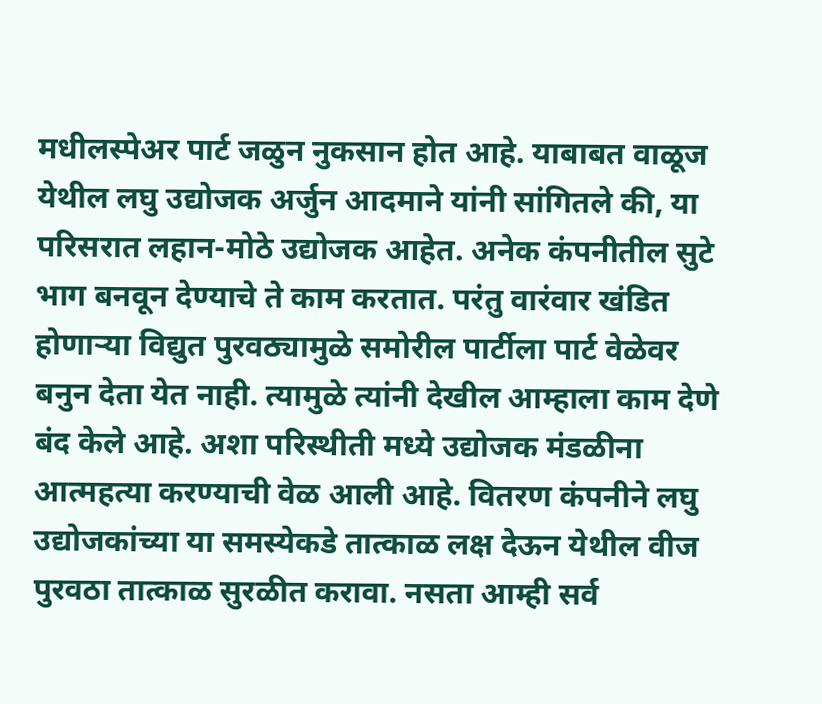मधीलस्पेअर पार्ट जळुन नुकसान होत आहे. याबाबत वाळूज येथील लघु उद्योजक अर्जुन आदमाने यांनी सांगितले की, या परिसरात लहान-मोठे उद्योजक आहेत. अनेक कंपनीतील सुटे भाग बनवून देण्याचे ते काम करतात. परंतु वारंवार खंडित होणाऱ्या विद्युत पुरवठ्यामुळे समोरील पार्टीला पार्ट वेळेवर बनुन देता येत नाही. त्यामुळे त्यांनी देखील आम्हाला काम देणे बंद केले आहे. अशा परिस्थीती मध्ये उद्योजक मंडळीना आत्महत्या करण्याची वेळ आली आहे. वितरण कंपनीने लघु उद्योजकांच्या या समस्येकडे तात्काळ लक्ष देऊन येथील वीज पुरवठा तात्काळ सुरळीत करावा. नसता आम्ही सर्व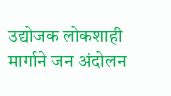उद्योजक लोकशाही मार्गाने जन अंदोलन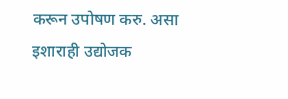करून उपोषण करु. असा इशाराही उद्योजक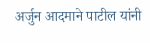अर्जुन आदमाने पाटील यांनी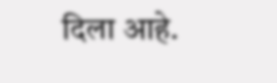दिला आहे.